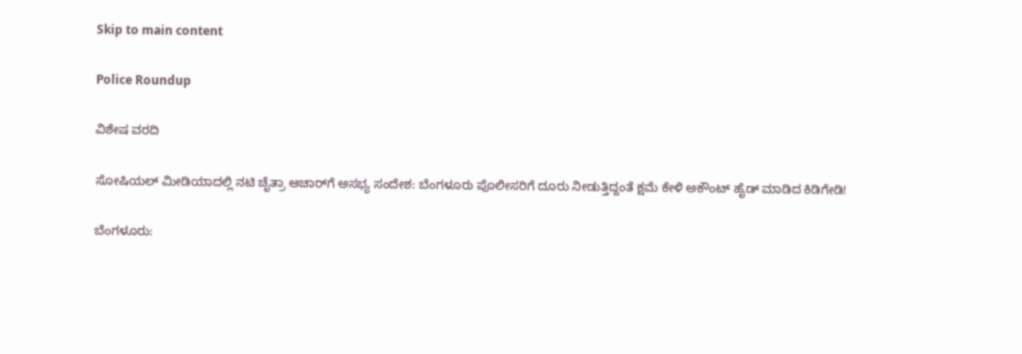Skip to main content

Police Roundup

ವಿಶೇಷ ವರದಿ

ಸೋಷಿಯಲ್ ಮೀಡಿಯಾದಲ್ಲಿ ನಟಿ ಚೈತ್ರಾ ಆಚಾರ್‌ಗೆ ಅಸಭ್ಯ ಸಂದೇಶ: ಬೆಂಗಳೂರು ಪೊಲೀಸರಿಗೆ ದೂರು ನೀಡುತ್ತಿದ್ದಂತೆ ಕ್ಷಮೆ ಕೇಳಿ ಅಕೌಂಟ್ ಹೈಡ್ ಮಾಡಿದ ಕಿಡಿಗೇಡಿ!

ಬೆಂಗಳೂರು: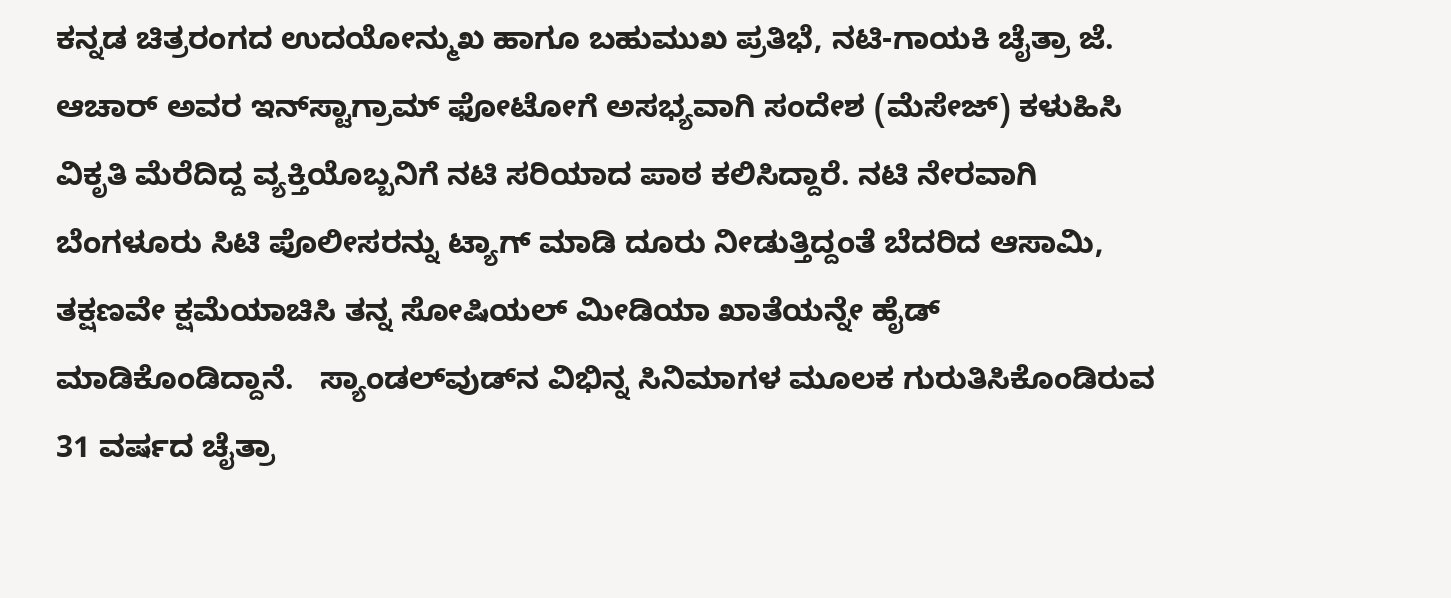ಕನ್ನಡ ಚಿತ್ರರಂಗದ ಉದಯೋನ್ಮುಖ ಹಾಗೂ ಬಹುಮುಖ ಪ್ರತಿಭೆ, ನಟಿ-ಗಾಯಕಿ ಚೈತ್ರಾ ಜೆ. ಆಚಾರ್ ಅವರ ಇನ್‌ಸ್ಟಾಗ್ರಾಮ್ ಫೋಟೋಗೆ ಅಸಭ್ಯವಾಗಿ ಸಂದೇಶ (ಮೆಸೇಜ್) ಕಳುಹಿಸಿ ವಿಕೃತಿ ಮೆರೆದಿದ್ದ ವ್ಯಕ್ತಿಯೊಬ್ಬನಿಗೆ ನಟಿ ಸರಿಯಾದ ಪಾಠ ಕಲಿಸಿದ್ದಾರೆ. ನಟಿ ನೇರವಾಗಿ ಬೆಂಗಳೂರು ಸಿಟಿ ಪೊಲೀಸರನ್ನು ಟ್ಯಾಗ್ ಮಾಡಿ ದೂರು ನೀಡುತ್ತಿದ್ದಂತೆ ಬೆದರಿದ ಆಸಾಮಿ, ತಕ್ಷಣವೇ ಕ್ಷಮೆಯಾಚಿಸಿ ತನ್ನ ಸೋಷಿಯಲ್ ಮೀಡಿಯಾ ಖಾತೆಯನ್ನೇ ಹೈಡ್ ಮಾಡಿಕೊಂಡಿದ್ದಾನೆ.   ಸ್ಯಾಂಡಲ್‌ವುಡ್‌ನ ವಿಭಿನ್ನ ಸಿನಿಮಾಗಳ ಮೂಲಕ ಗುರುತಿಸಿಕೊಂಡಿರುವ 31 ವರ್ಷದ ಚೈತ್ರಾ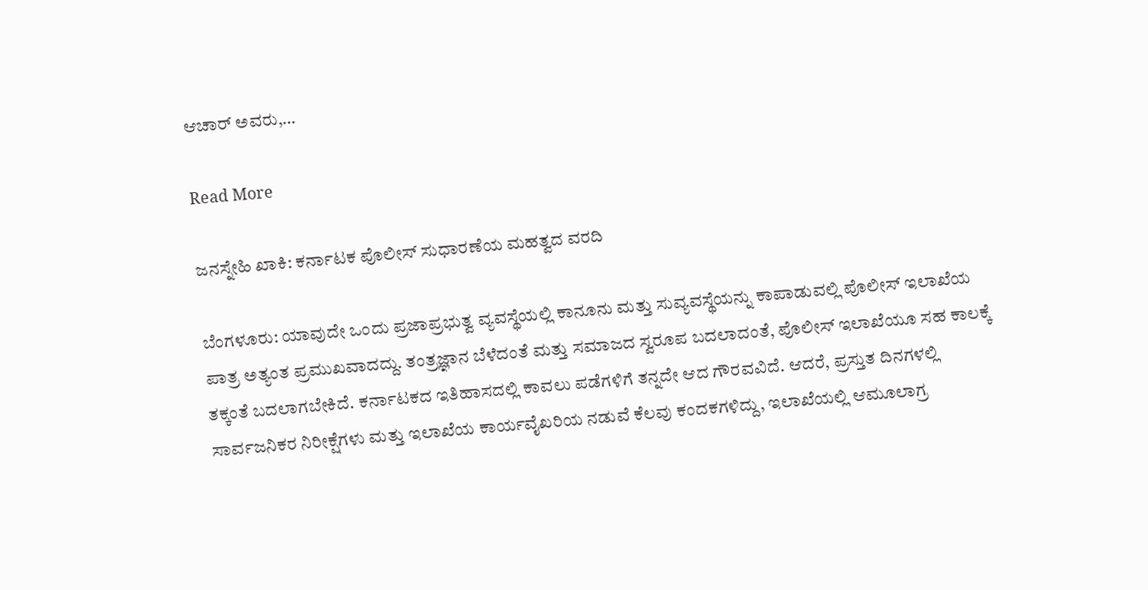ಆಚಾರ್ ಅವರು,…

Read More

ಜನಸ್ನೇಹಿ ಖಾಕಿ: ಕರ್ನಾಟಕ ಪೊಲೀಸ್ ಸುಧಾರಣೆಯ ಮಹತ್ವದ ವರದಿ

ಬೆಂಗಳೂರು: ಯಾವುದೇ ಒಂದು ಪ್ರಜಾಪ್ರಭುತ್ವ ವ್ಯವಸ್ಥೆಯಲ್ಲಿ ಕಾನೂನು ಮತ್ತು ಸುವ್ಯವಸ್ಥೆಯನ್ನು ಕಾಪಾಡುವಲ್ಲಿ ಪೊಲೀಸ್ ಇಲಾಖೆಯ ಪಾತ್ರ ಅತ್ಯಂತ ಪ್ರಮುಖವಾದದ್ದು. ತಂತ್ರಜ್ಞಾನ ಬೆಳೆದಂತೆ ಮತ್ತು ಸಮಾಜದ ಸ್ವರೂಪ ಬದಲಾದಂತೆ, ಪೊಲೀಸ್ ಇಲಾಖೆಯೂ ಸಹ ಕಾಲಕ್ಕೆ ತಕ್ಕಂತೆ ಬದಲಾಗಬೇಕಿದೆ. ಕರ್ನಾಟಕದ ಇತಿಹಾಸದಲ್ಲಿ ಕಾವಲು ಪಡೆಗಳಿಗೆ ತನ್ನದೇ ಆದ ಗೌರವವಿದೆ. ಆದರೆ, ಪ್ರಸ್ತುತ ದಿನಗಳಲ್ಲಿ ಸಾರ್ವಜನಿಕರ ನಿರೀಕ್ಷೆಗಳು ಮತ್ತು ಇಲಾಖೆಯ ಕಾರ್ಯವೈಖರಿಯ ನಡುವೆ ಕೆಲವು ಕಂದಕಗಳಿದ್ದು, ಇಲಾಖೆಯಲ್ಲಿ ಆಮೂಲಾಗ್ರ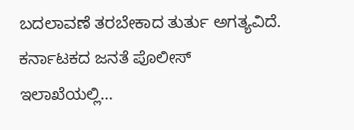ಬದಲಾವಣೆ ತರಬೇಕಾದ ತುರ್ತು ಅಗತ್ಯವಿದೆ.   ಕರ್ನಾಟಕದ ಜನತೆ ಪೊಲೀಸ್ ಇಲಾಖೆಯಲ್ಲಿ…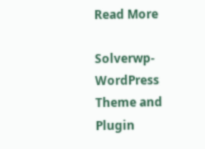Read More

Solverwp- WordPress Theme and Plugin